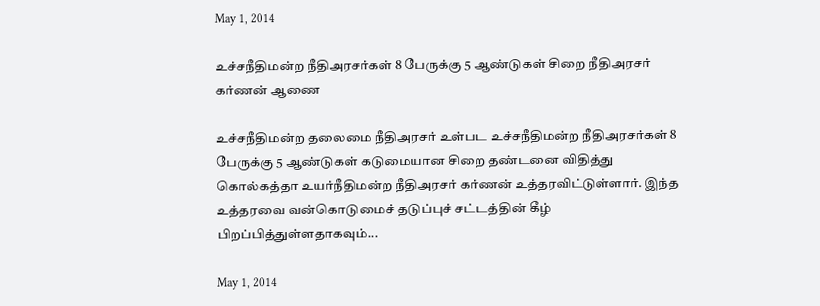May 1, 2014

உச்சநீதிமன்ற நீதிஅரசர்கள் 8 பேருக்கு 5 ஆண்டுகள் சிறை நீதிஅரசர் கர்ணன் ஆணை

உச்சநீதிமன்ற தலைமை நீதிஅரசர் உள்பட உச்சநீதிமன்ற நீதிஅரசர்கள் 8 பேருக்கு 5 ஆண்டுகள் கடுமையான சிறை தண்டனை விதித்து கொல்கத்தா உயர்நீதிமன்ற நீதிஅரசர் கர்ணன் உத்தரவிட்டுள்ளார். இந்த உத்தரவை வன்கொடுமைச் தடுப்புச் சட்டத்தின் கீழ் பிறப்பித்துள்ளதாகவும்...

May 1, 2014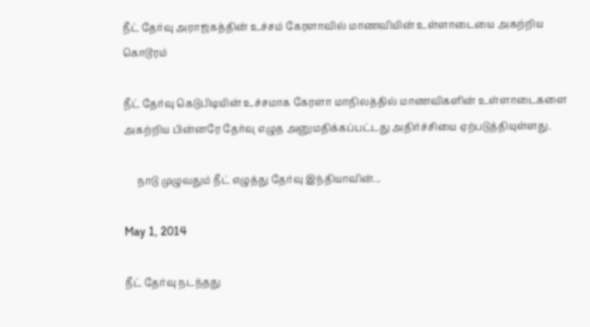நீட் தேர்வு அராஜகத்தின் உச்சம் கேரளாவில் மாணவியின் உள்ளாடையை அகற்றிய கொடூரம்

நீட் தேர்வு கெடுபிடியின் உச்சமாக கேரளா மாநிலத்தில் மாணவிகளின் உள்ளாடைகளை அகற்றிய பின்னரே தேர்வு எழுத அனுமதிக்கப்பட்டது அதிர்ச்சியை ஏற்படுத்தியுள்ளது.

     நாடு முழுவதும் நீட் எழுத்து தேர்வு இந்தியாவின்...

May 1, 2014

நீட் தேர்வு நடந்தது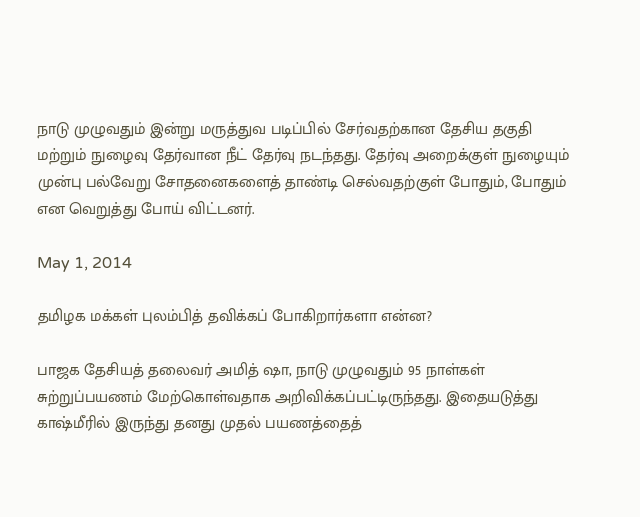நாடு முழுவதும் இன்று மருத்துவ படிப்பில் சேர்வதற்கான தேசிய தகுதி மற்றும் நுழைவு தேர்வான நீட் தேர்வு நடந்தது. தேர்வு அறைக்குள் நுழையும் முன்பு பல்வேறு சோதனைகளைத் தாண்டி செல்வதற்குள் போதும், போதும் என வெறுத்து போய் விட்டனர்.

May 1, 2014

தமிழக மக்கள் புலம்பித் தவிக்கப் போகிறார்களா என்ன?

பாஜக தேசியத் தலைவர் அமித் ஷா, நாடு முழுவதும் 95 நாள்கள் சுற்றுப்பயணம் மேற்கொள்வதாக அறிவிக்கப்பட்டிருந்தது. இதையடுத்து காஷ்மீரில் இருந்து தனது முதல் பயணத்தைத்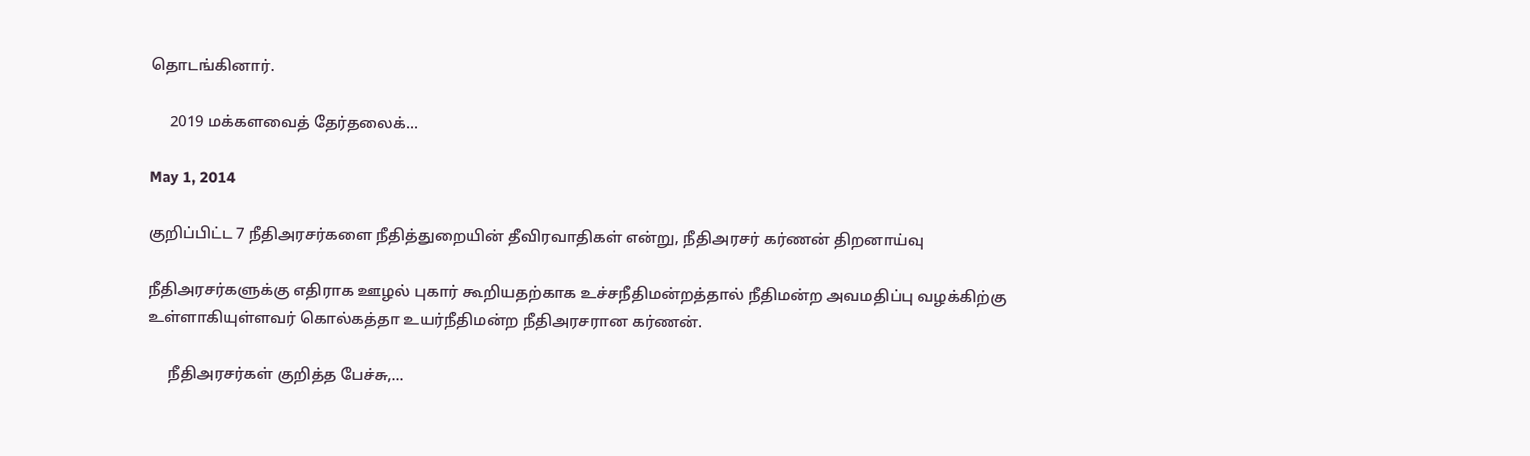தொடங்கினார்.

     2019 மக்களவைத் தேர்தலைக்...

May 1, 2014

குறிப்பிட்ட 7 நீதிஅரசர்களை நீதித்துறையின் தீவிரவாதிகள் என்று, நீதிஅரசர் கர்ணன் திறனாய்வு

நீதிஅரசர்களுக்கு எதிராக ஊழல் புகார் கூறியதற்காக உச்சநீதிமன்றத்தால் நீதிமன்ற அவமதிப்பு வழக்கிற்கு உள்ளாகியுள்ளவர் கொல்கத்தா உயர்நீதிமன்ற நீதிஅரசரான கர்ணன்.

     நீதிஅரசர்கள் குறித்த பேச்சு,...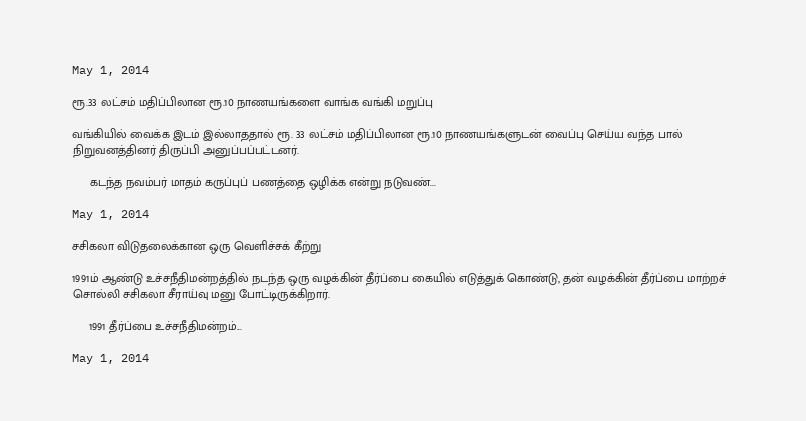May 1, 2014

ரூ.33 லட்சம் மதிப்பிலான ரூ.10 நாணயங்களை வாங்க வங்கி மறுப்பு

வங்கியில் வைக்க இடம் இல்லாததால் ரூ. 33 லட்சம் மதிப்பிலான ரூ.10 நாணயங்களுடன் வைப்பு செய்ய வந்த பால் நிறுவனத்தினர் திருப்பி அனுப்பப்பட்டனர்.

     கடந்த நவம்பர் மாதம் கருப்புப் பணத்தை ஒழிக்க என்று நடுவண்...

May 1, 2014

சசிகலா விடுதலைக்கான ஒரு வெளிச்சக் கீற்று

1991ம் ஆண்டு உச்சநீதிமன்றத்தில் நடந்த ஒரு வழக்கின் தீர்ப்பை கையில் எடுத்துக் கொண்டு, தன் வழக்கின் தீர்ப்பை மாற்றச் சொல்லி சசிகலா சீராய்வு மனு போட்டிருக்கிறார்.

     1991 தீர்ப்பை உச்சநீதிமன்றம்...

May 1, 2014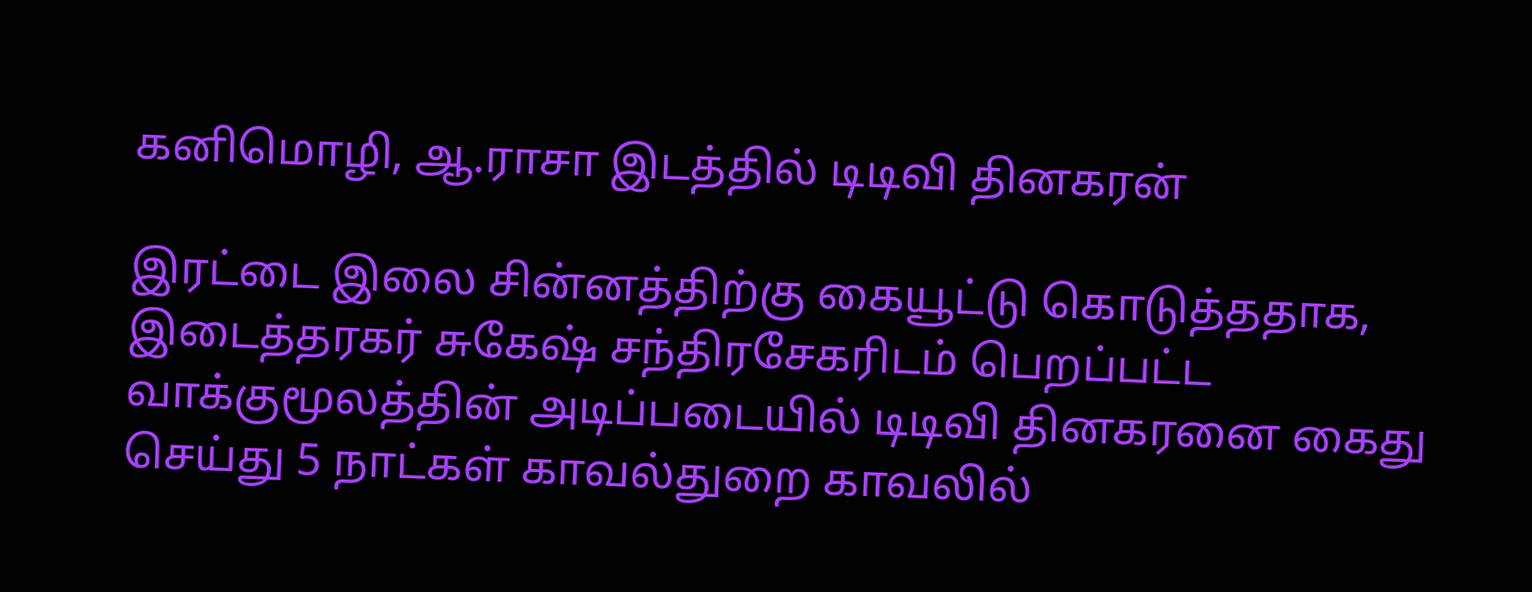கனிமொழி, ஆ.ராசா இடத்தில் டிடிவி தினகரன்

இரட்டை இலை சின்னத்திற்கு கையூட்டு கொடுத்ததாக, இடைத்தரகர் சுகேஷ் சந்திரசேகரிடம் பெறப்பட்ட வாக்குமூலத்தின் அடிப்படையில் டிடிவி தினகரனை கைது செய்து 5 நாட்கள் காவல்துறை காவலில்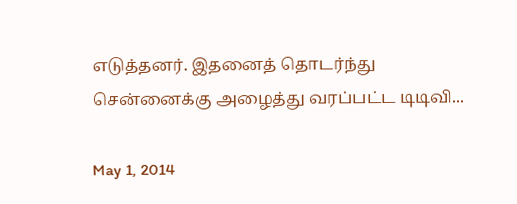எடுத்தனர். இதனைத் தொடர்ந்து சென்னைக்கு அழைத்து வரப்பட்ட டிடிவி...

May 1, 2014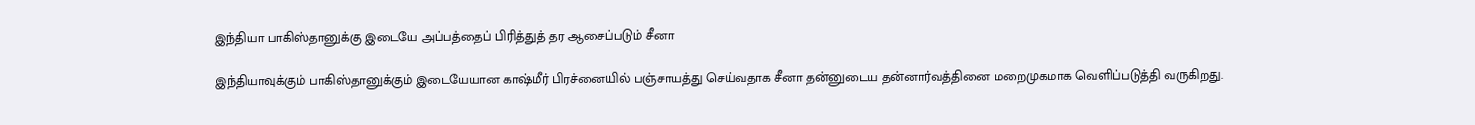இந்தியா பாகிஸ்தானுக்கு இடையே அப்பத்தைப் பிரித்துத் தர ஆசைப்படும் சீனா

இந்தியாவுக்கும் பாகிஸ்தானுக்கும் இடையேயான காஷ்மீர் பிரச்னையில் பஞ்சாயத்து செய்வதாக சீனா தன்னுடைய தன்னார்வத்தினை மறைமுகமாக வெளிப்படுத்தி வருகிறது.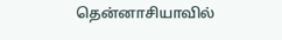தென்னாசியாவில்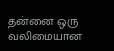தன்னை ஒரு வலிமையான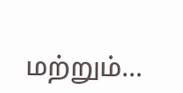மற்றும்...